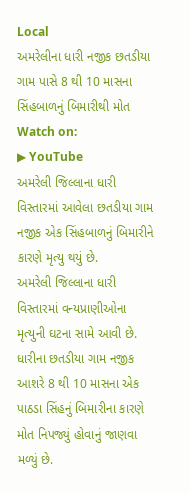Local
અમરેલીના ધારી નજીક છતડીયા ગામ પાસે 8 થી 10 માસના સિંહબાળનું બિમારીથી મોત
Watch on:
▶ YouTube
અમરેલી જિલ્લાના ધારી વિસ્તારમાં આવેલા છતડીયા ગામ નજીક એક સિંહબાળનું બિમારીને કારણે મૃત્યુ થયું છે.
અમરેલી જિલ્લાના ધારી વિસ્તારમાં વન્યપ્રાણીઓના મૃત્યુની ઘટના સામે આવી છે. ધારીના છતડીયા ગામ નજીક આશરે 8 થી 10 માસના એક પાઠડા સિંહનું બિમારીના કારણે મોત નિપજ્યું હોવાનું જાણવા મળ્યું છે.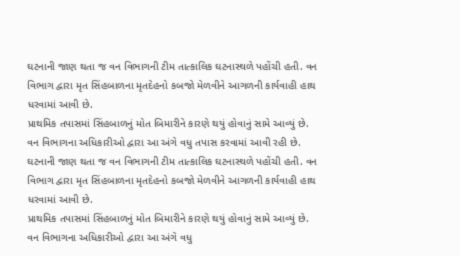ઘટનાની જાણ થતા જ વન વિભાગની ટીમ તાત્કાલિક ઘટનાસ્થળે પહોંચી હતી. વન વિભાગ દ્વારા મૃત સિંહબાળના મૃતદેહનો કબજો મેળવીને આગળની કાર્યવાહી હાથ ધરવામાં આવી છે.
પ્રાથમિક તપાસમાં સિંહબાળનું મોત બિમારીને કારણે થયું હોવાનું સામે આવ્યું છે. વન વિભાગના અધિકારીઓ દ્વારા આ અંગે વધુ તપાસ કરવામાં આવી રહી છે.
ઘટનાની જાણ થતા જ વન વિભાગની ટીમ તાત્કાલિક ઘટનાસ્થળે પહોંચી હતી. વન વિભાગ દ્વારા મૃત સિંહબાળના મૃતદેહનો કબજો મેળવીને આગળની કાર્યવાહી હાથ ધરવામાં આવી છે.
પ્રાથમિક તપાસમાં સિંહબાળનું મોત બિમારીને કારણે થયું હોવાનું સામે આવ્યું છે. વન વિભાગના અધિકારીઓ દ્વારા આ અંગે વધુ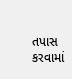તપાસ કરવામાં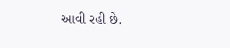આવી રહી છે.